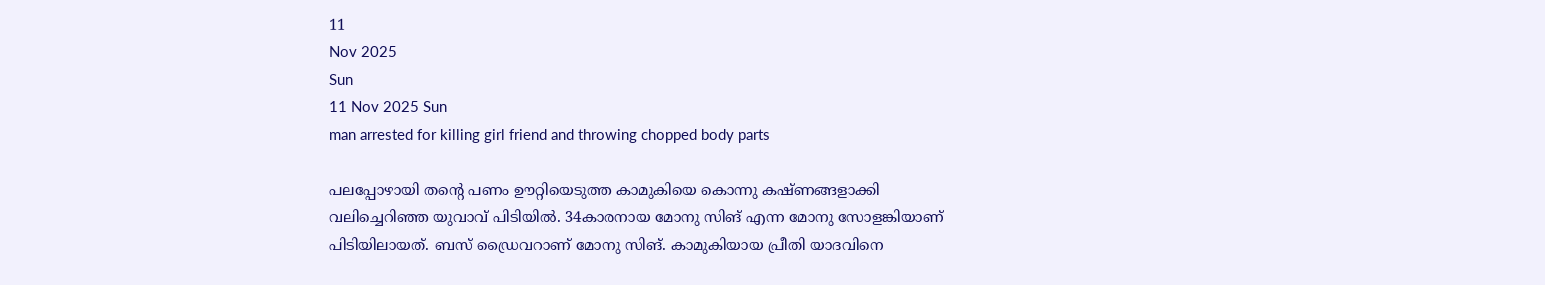11
Nov 2025
Sun
11 Nov 2025 Sun
man arrested for killing girl friend and throwing chopped body parts

പലപ്പോഴായി തന്റെ പണം ഊറ്റിയെടുത്ത കാമുകിയെ കൊന്നു കഷ്ണങ്ങളാക്കി വലിച്ചെറിഞ്ഞ യുവാവ് പിടിയില്‍. 34കാരനായ മോനു സിങ് എന്ന മോനു സോളങ്കിയാണ് പിടിയിലായത്. ബസ് ഡ്രൈവറാണ് മോനു സിങ്. കാമുകിയായ പ്രീതി യാദവിനെ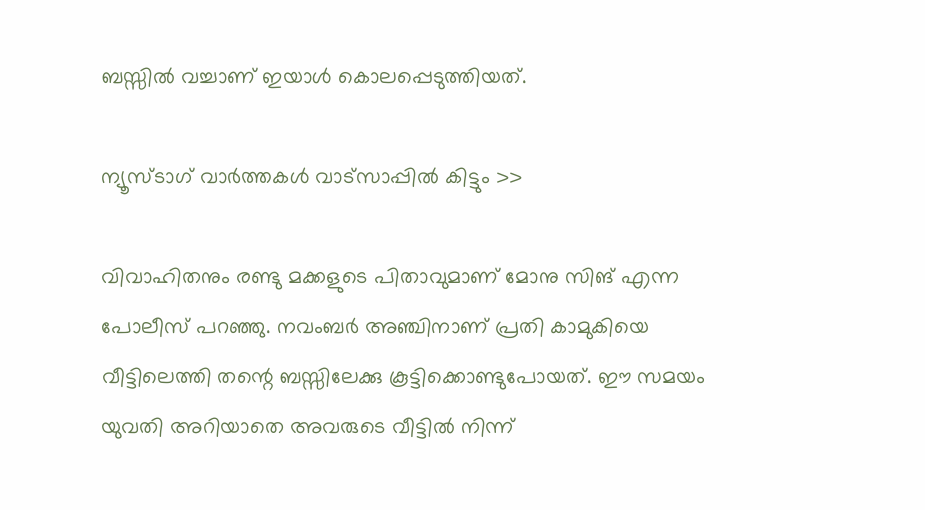ബസ്സില്‍ വച്ചാണ് ഇയാള്‍ കൊലപ്പെടുത്തിയത്.

ന്യൂസ്ടാഗ് വാര്‍ത്തകള്‍ വാട്‌സാപ്പില്‍ കിട്ടും >>

വിവാഹിതനും രണ്ടു മക്കളുടെ പിതാവുമാണ് മോനു സിങ് എന്ന പോലീസ് പറഞ്ഞു. നവംബര്‍ അഞ്ചിനാണ് പ്രതി കാമുകിയെ വീട്ടിലെത്തി തന്റെ ബസ്സിലേക്കു കൂട്ടിക്കൊണ്ടുപോയത്. ഈ സമയം യുവതി അറിയാതെ അവരുടെ വീട്ടില്‍ നിന്ന്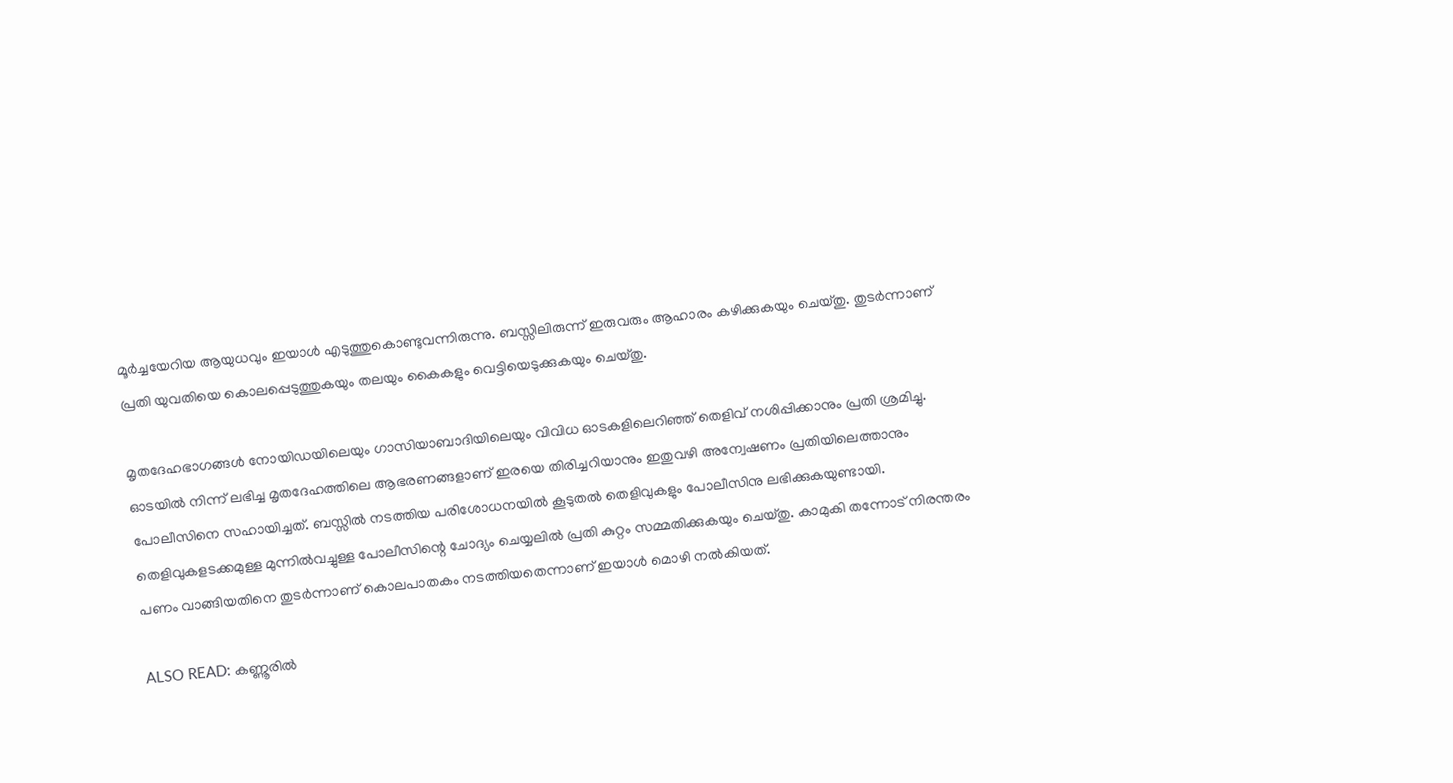മൂര്‍ച്ചയേറിയ ആയുധവും ഇയാള്‍ എടുത്തുകൊണ്ടുവന്നിരുന്നു. ബസ്സിലിരുന്ന് ഇരുവരും ആഹാരം കഴിക്കുകയും ചെയ്തു. തുടര്‍ന്നാണ് പ്രതി യുവതിയെ കൊലപ്പെടുത്തുകയും തലയും കൈകളും വെട്ടിയെടുക്കുകയും ചെയ്തു.

മൃതദേഹഭാഗങ്ങള്‍ നോയിഡയിലെയും ഗാസിയാബാദിയിലെയും വിവിധ ഓടകളിലെറിഞ്ഞ് തെളിവ് നശിപ്പിക്കാനും പ്രതി ശ്രമിച്ചു. ഓടയില്‍ നിന്ന് ലഭിച്ച മൃതദേഹത്തിലെ ആഭരണങ്ങളാണ് ഇരയെ തിരിച്ചറിയാനും ഇതുവഴി അന്വേഷണം പ്രതിയിലെത്താനും പോലീസിനെ സഹായിച്ചത്. ബസ്സില്‍ നടത്തിയ പരിശോധനയില്‍ കൂടുതല്‍ തെളിവുകളും പോലീസിനു ലഭിക്കുകയുണ്ടായി. തെളിവുകളടക്കമുള്ള മുന്നില്‍വച്ചുള്ള പോലീസിന്റെ ചോദ്യം ചെയ്യലില്‍ പ്രതി കുറ്റം സമ്മതിക്കുകയും ചെയ്തു. കാമുകി തന്നോട് നിരന്തരം പണം വാങ്ങിയതിനെ തുടര്‍ന്നാണ് കൊലപാതകം നടത്തിയതെന്നാണ് ഇയാള്‍ മൊഴി നല്‍കിയത്.

ALSO READ: കണ്ണൂരില്‍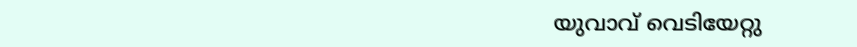യുവാവ് വെടിയേറ്റു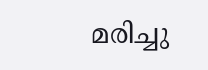മരിച്ചു